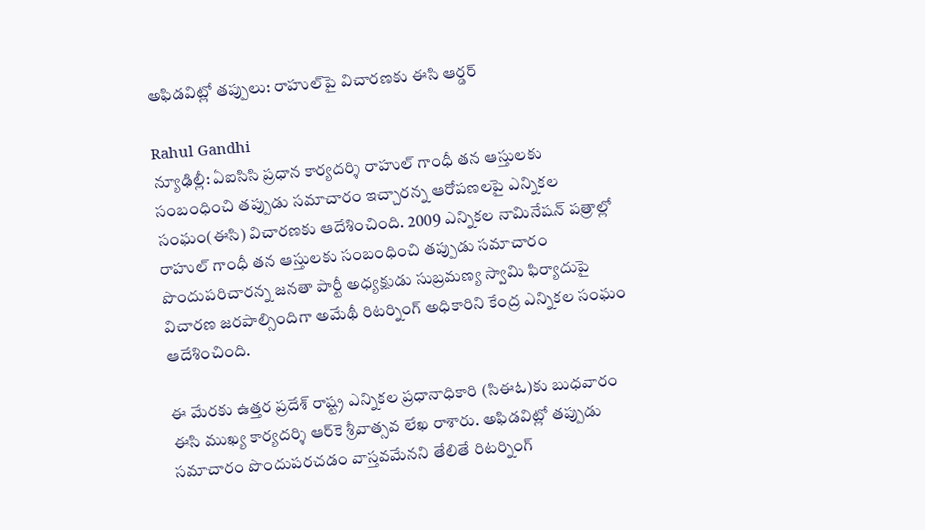అఫిడవిట్లో తప్పులు: రాహుల్‌పై విచారణకు ఈసి ఆర్డర్

Rahul Gandhi
న్యూఢిల్లీ: ఏఐసిసి ప్రధాన కార్యదర్శి రాహుల్ గాంధీ తన ఆస్తులకు సంబంధించి తప్పుడు సమాచారం ఇచ్చారన్న ఆరోపణలపై ఎన్నికల సంఘం(ఈసి) విచారణకు ఆదేశించింది. 2009 ఎన్నికల నామినేషన్ పత్రాల్లో రాహుల్‌ గాంధీ తన ఆస్తులకు సంబంధించి తప్పుడు సమాచారం పొందుపరిచారన్న జనతా పార్టీ అధ్యక్షుడు సుబ్రమణ్య స్వామి ఫిర్యాదుపై విచారణ జరపాల్సిందిగా అమేథీ రిటర్నింగ్ అధికారిని కేంద్ర ఎన్నికల సంఘం ఆదేశించింది.

ఈ మేరకు ఉత్తర ప్రదేశ్ రాష్ట్ర ఎన్నికల ప్రధానాధికారి (సిఈఓ)కు బుధవారం ఈసి ముఖ్య కార్యదర్శి ఆర్‌కె శ్రీవాత్సవ లేఖ రాశారు. అఫిడవిట్లో తప్పుడు సమాచారం పొందుపరచడం వాస్తవమేనని తేలితే రిటర్నింగ్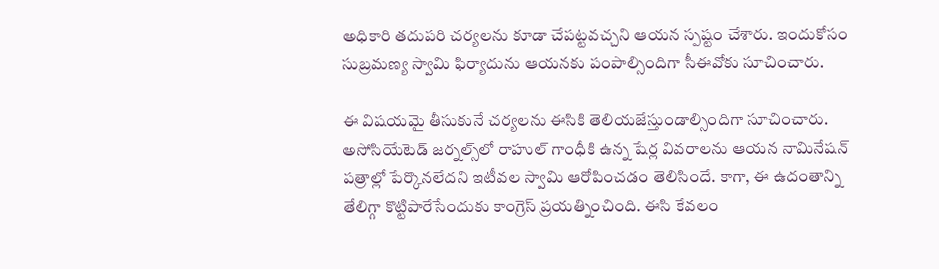అధికారి తదుపరి చర్యలను కూడా చేపట్టవచ్చని ఆయన స్పష్టం చేశారు. ఇందుకోసం సుబ్రమణ్య స్వామి ఫిర్యాదును ఆయనకు పంపాల్సిందిగా సీఈవోకు సూచించారు.

ఈ విషయమై తీసుకునే చర్యలను ఈసికి తెలియజేస్తుండాల్సిందిగా సూచించారు. అసోసియేటెడ్ జర్నల్స్‌లో రాహుల్‌ గాంధీకి ఉన్న షేర్ల వివరాలను ఆయన నామినేషన్ పత్రాల్లో పేర్కొనలేదని ఇటీవల స్వామి ఆరోపించడం తెలిసిందే. కాగా, ఈ ఉదంతాన్ని తేలిగ్గా కొట్టిపారేసేందుకు కాంగ్రెస్ ప్రయత్నించింది. ఈసి కేవలం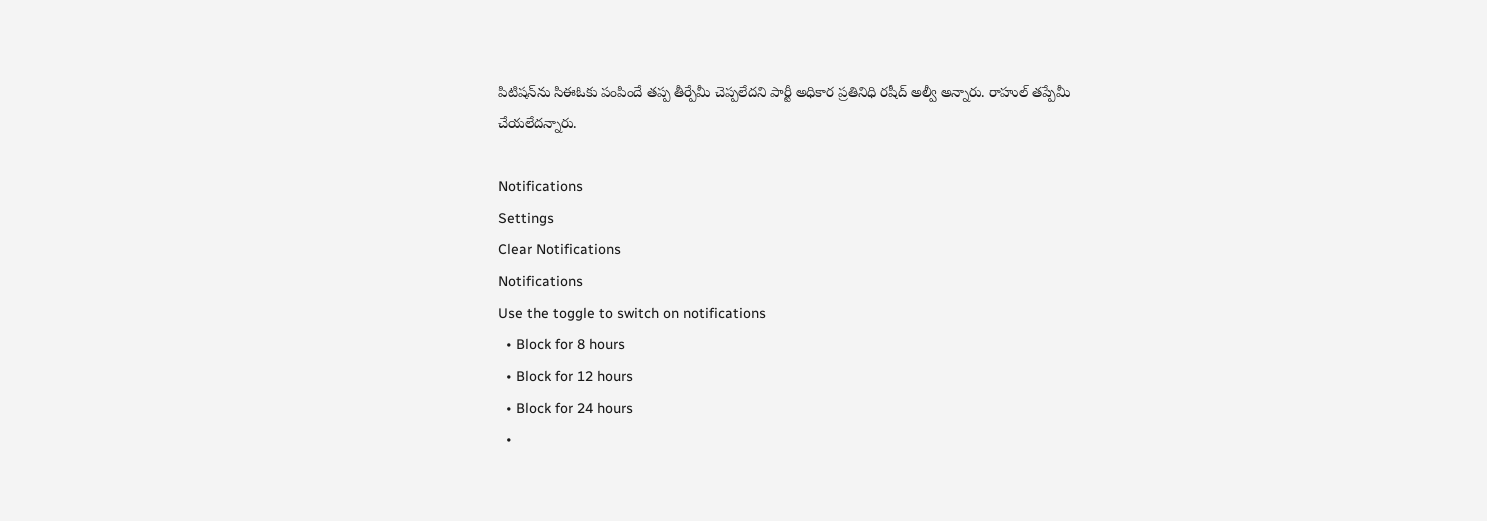పిటిషన్‌ను సిఈఓకు పంపిందే తప్ప తీర్పేమీ చెప్పలేదని పార్టీ అధికార ప్రతినిధి రషీద్ అల్వీ అన్నారు. రాహుల్ తప్పేమీ చేయలేదన్నారు.

Notifications
Settings
Clear Notifications
Notifications
Use the toggle to switch on notifications
  • Block for 8 hours
  • Block for 12 hours
  • Block for 24 hours
  •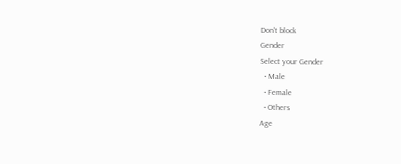Don't block
Gender
Select your Gender
  • Male
  • Female
  • Others
Age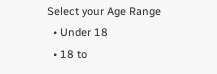Select your Age Range
  • Under 18
  • 18 to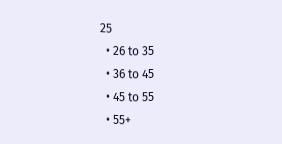25
  • 26 to 35
  • 36 to 45
  • 45 to 55
  • 55+